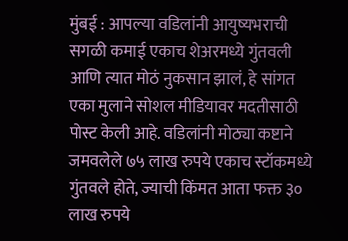मुंबई : आपल्या वडिलांनी आयुष्यभराची सगळी कमाई एकाच शेअरमध्ये गुंतवली आणि त्यात मोठं नुकसान झालं, हे सांगत एका मुलाने सोशल मीडियावर मदतीसाठी पोस्ट केली आहे. वडिलांनी मोठ्या कष्टाने जमवलेले ७५ लाख रुपये एकाच स्टॉकमध्ये गुंतवले होते, ज्याची किंमत आता फक्त ३० लाख रुपये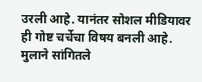उरली आहे. यानंतर सोशल मीडियावर ही गोष्ट चर्चेचा विषय बनली आहे.
मुलाने सांगितले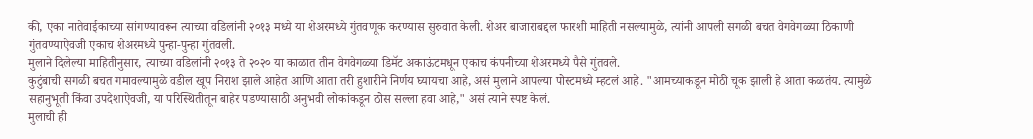की, एका नातेवाईकाच्या सांगण्यावरून त्याच्या वडिलांनी २०१३ मध्ये या शेअरमध्ये गुंतवणूक करण्यास सुरुवात केली. शेअर बाजाराबद्दल फारशी माहिती नसल्यामुळे, त्यांनी आपली सगळी बचत वेगवेगळ्या ठिकाणी गुंतवण्याऐवजी एकाच शेअरमध्ये पुन्हा-पुन्हा गुंतवली.
मुलाने दिलेल्या माहितीनुसार, त्याच्या वडिलांनी २०१३ ते २०२० या काळात तीन वेगवेगळ्या डिमॅट अकाऊंटमधून एकाच कंपनीच्या शेअरमध्ये पैसे गुंतवले.
कुटुंबाची सगळी बचत गमावल्यामुळे वडील खूप निराश झाले आहेत आणि आता तरी हुशारीने निर्णय घ्यायचा आहे, असं मुलाने आपल्या पोस्टमध्ये म्हटलं आहे. "आमच्याकडून मोठी चूक झाली हे आता कळतंय. त्यामुळे सहानुभूती किंवा उपदेशाऐवजी, या परिस्थितीतून बाहेर पडण्यासाठी अनुभवी लोकांकडून ठोस सल्ला हवा आहे," असं त्याने स्पष्ट केलं.
मुलाची ही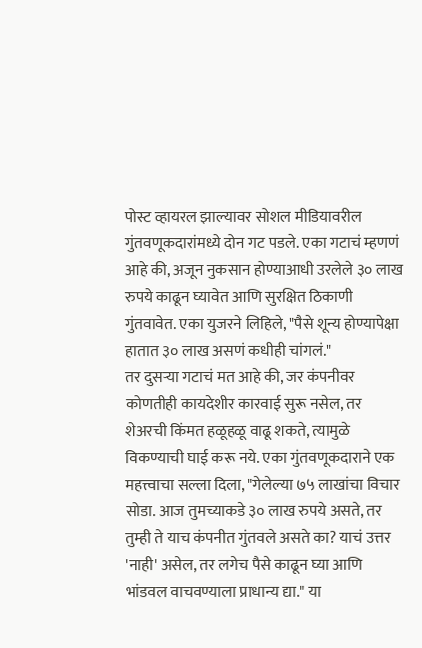पोस्ट व्हायरल झाल्यावर सोशल मीडियावरील गुंतवणूकदारांमध्ये दोन गट पडले. एका गटाचं म्हणणं आहे की, अजून नुकसान होण्याआधी उरलेले ३० लाख रुपये काढून घ्यावेत आणि सुरक्षित ठिकाणी गुंतवावेत. एका युजरने लिहिले, "पैसे शून्य होण्यापेक्षा हातात ३० लाख असणं कधीही चांगलं."
तर दुसऱ्या गटाचं मत आहे की, जर कंपनीवर कोणतीही कायदेशीर कारवाई सुरू नसेल, तर शेअरची किंमत हळूहळू वाढू शकते, त्यामुळे विकण्याची घाई करू नये. एका गुंतवणूकदाराने एक महत्त्वाचा सल्ला दिला, "गेलेल्या ७५ लाखांचा विचार सोडा. आज तुमच्याकडे ३० लाख रुपये असते, तर तुम्ही ते याच कंपनीत गुंतवले असते का? याचं उत्तर 'नाही' असेल, तर लगेच पैसे काढून घ्या आणि भांडवल वाचवण्याला प्राधान्य द्या." या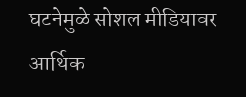घटनेमुळे सोशल मीडियावर आर्थिक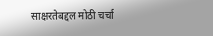साक्षरतेबद्दल मोठी चर्चा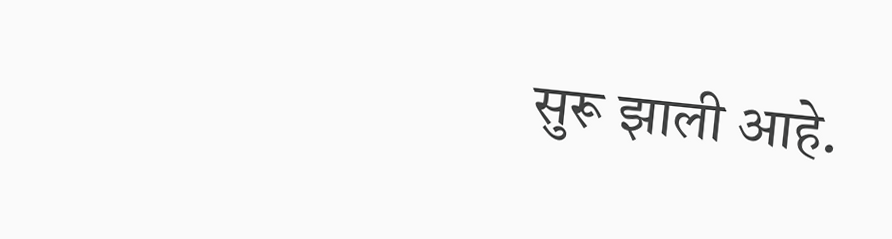सुरू झाली आहे.